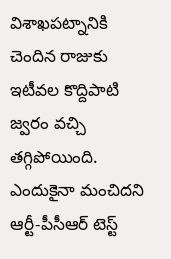విశాఖపట్నానికి చెందిన రాజుకు ఇటీవల కొద్దిపాటి జ్వరం వచ్చి తగ్గిపోయింది. ఎందుకైనా మంచిదని ఆర్టీ-పీసీఆర్ టెస్ట్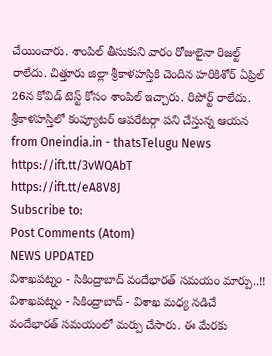చేయించారు. శాంపిల్ తీసుకుని వారం రోజులైనా రిజల్ట్ రాలేదు. చిత్తూరు జిల్లా శ్రీకాళహస్తికి చెందిన హరికిశోర్ ఏప్రిల్ 26న కోవిడ్ టెస్ట్ కోసం శాంపిల్ ఇచ్చారు. రిపోర్ట్ రాలేదు. శ్రీకాళహస్తిలో కంప్యూటర్ ఆపరేటర్గా పని చేస్తున్న ఆయన
from Oneindia.in - thatsTelugu News https://ift.tt/3vWQAbT
https://ift.tt/eA8V8J
Subscribe to:
Post Comments (Atom)
NEWS UPDATED
విశాఖపట్నం - సికింద్రాబాద్ వందేభారత్ సమయం మార్పు..!!
విశాఖపట్నం - సికింద్రాబాద్ - విశాఖ మధ్య నడిచే వందేభారత్ సమయంలో మర్పు చేసారు. ఈ మేరకు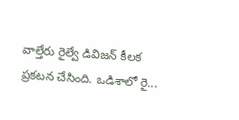వాల్తేరు రైల్వే డివిజన్ కీలక ప్రకటన చేసింది. ఒడిశాలో రై...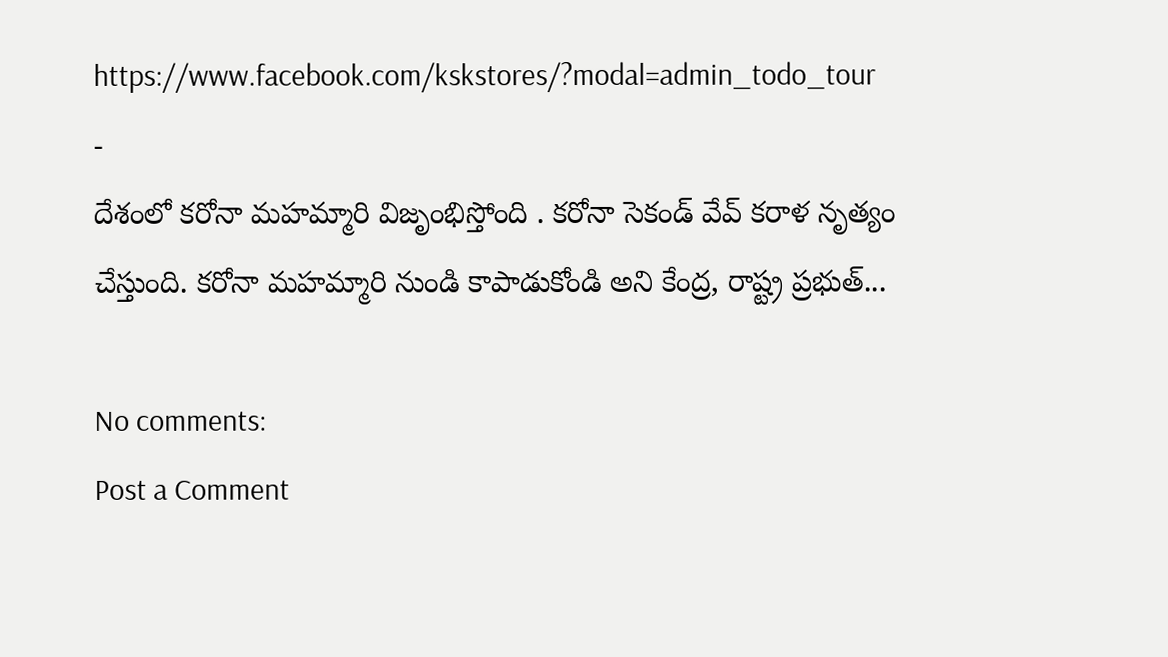https://www.facebook.com/kskstores/?modal=admin_todo_tour
-
దేశంలో కరోనా మహమ్మారి విజృంభిస్తోంది . కరోనా సెకండ్ వేవ్ కరాళ నృత్యం చేస్తుంది. కరోనా మహమ్మారి నుండి కాపాడుకోండి అని కేంద్ర, రాష్ట్ర ప్రభుత్...

No comments:
Post a Comment